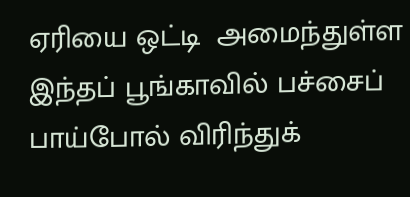ஏரியை ஒட்டி  அமைந்துள்ள இந்தப் பூங்காவில் பச்சைப் பாய்போல் விரிந்துக்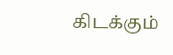கிடக்கும்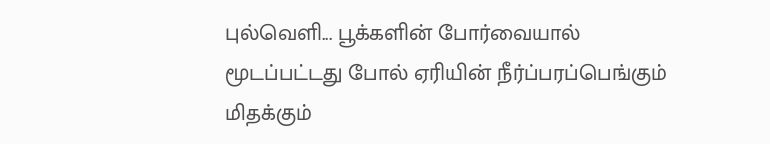புல்வெளி... பூக்களின் போர்வையால் மூடப்பட்டது போல் ஏரியின் நீர்ப்பரப்பெங்கும் மிதக்கும்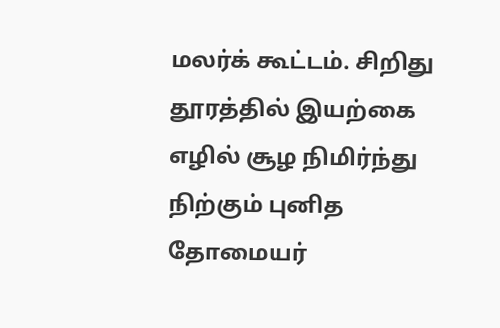மலர்க் கூட்டம். சிறிது தூரத்தில் இயற்கை எழில் சூழ நிமிர்ந்து நிற்கும் புனித தோமையர்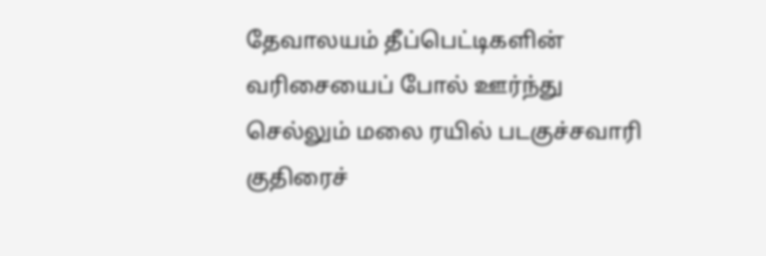தேவாலயம் தீப்பெட்டிகளின் வரிசையைப் போல் ஊர்ந்து செல்லும் மலை ரயில் படகுச்சவாரி குதிரைச்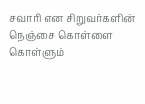சவாரி என சிறுவர்களின் நெஞ்சை கொள்ளை கொள்ளும்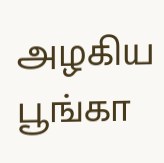அழகிய பூங்கா